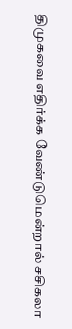திமுகவை எதிர்க்க வேண்டுமென்றால் சசிகலா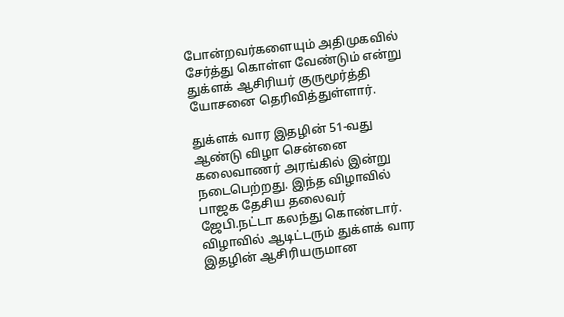போன்றவர்களையும் அதிமுகவில் சேர்த்து கொள்ள வேண்டும் என்று துக்ளக் ஆசிரியர் குருமூர்த்தி யோசனை தெரிவித்துள்ளார்.

துக்ளக் வார இதழின் 51-வது ஆண்டு விழா சென்னை கலைவாணர் அரங்கில் இன்று நடைபெற்றது. இந்த விழாவில் பாஜக தேசிய தலைவர் ஜேபி.நட்டா கலந்து கொண்டார். விழாவில் ஆடிட்டரும் துக்ளக் வார இதழின் ஆசிரியருமான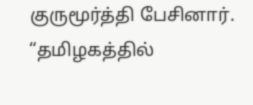குருமூர்த்தி பேசினார். “தமிழகத்தில்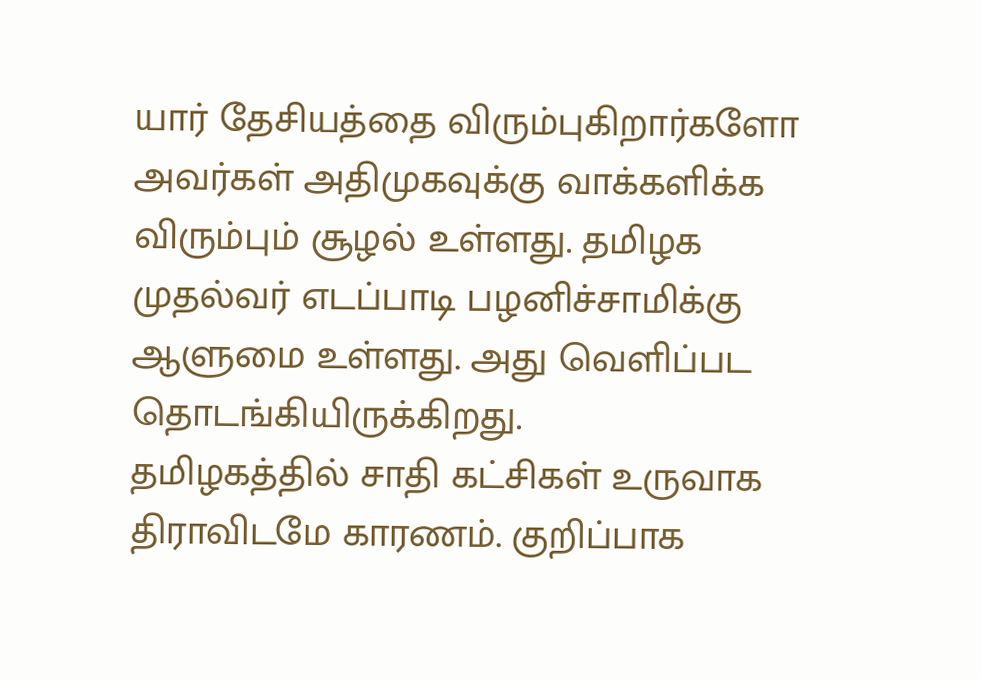யார் தேசியத்தை விரும்புகிறார்களோ அவர்கள் அதிமுகவுக்கு வாக்களிக்க விரும்பும் சூழல் உள்ளது. தமிழக முதல்வர் எடப்பாடி பழனிச்சாமிக்கு ஆளுமை உள்ளது. அது வெளிப்பட தொடங்கியிருக்கிறது.
தமிழகத்தில் சாதி கட்சிகள் உருவாக திராவிடமே காரணம். குறிப்பாக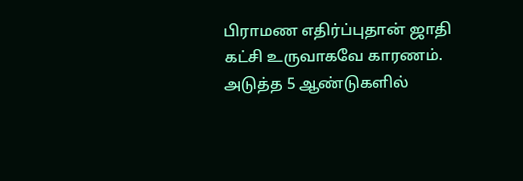பிராமண எதிர்ப்புதான் ஜாதி கட்சி உருவாகவே காரணம். அடுத்த 5 ஆண்டுகளில்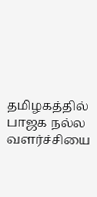தமிழகத்தில் பாஜக நல்ல வளர்ச்சியை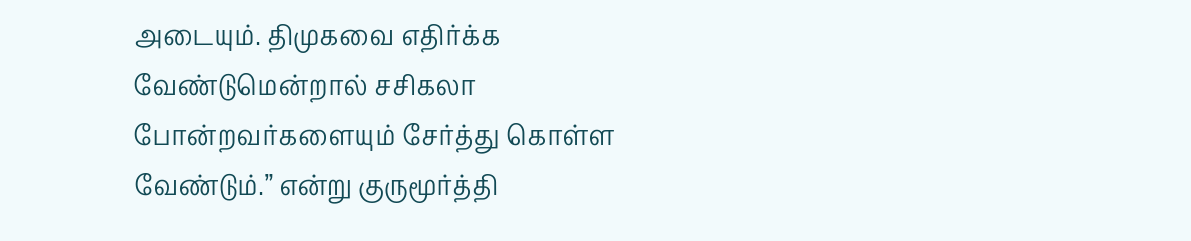அடையும். திமுகவை எதிர்க்க வேண்டுமென்றால் சசிகலா போன்றவர்களையும் சேர்த்து கொள்ள வேண்டும்.” என்று குருமூர்த்தி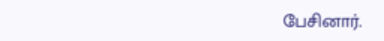பேசினார்.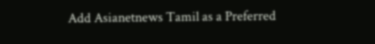Add Asianetnews Tamil as a Preferred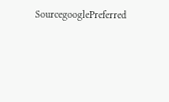SourcegooglePreferred